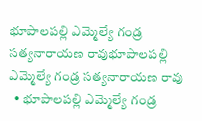భూపాలపల్లి ఎమ్మెల్యే గండ్ర సత్యనారాయణ రావుభూపాలపల్లి ఎమ్మెల్యే గండ్ర సత్యనారాయణ రావు
  • భూపాలపల్లి ఎమ్మెల్యే గండ్ర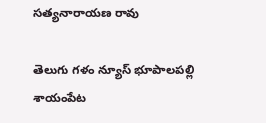సత్యనారాయణ రావు

తెలుగు గళం న్యూస్ భూపాలపల్లి శాయంపేట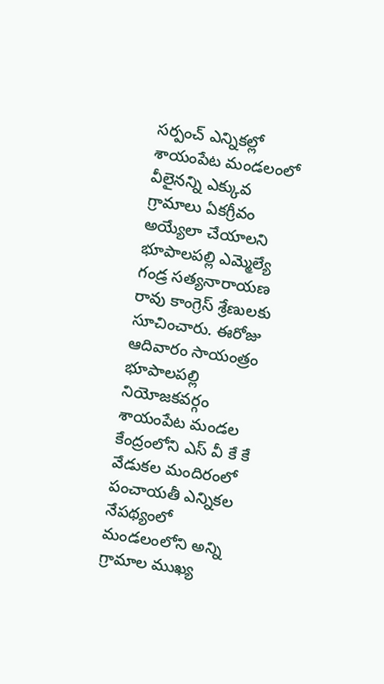సర్పంచ్ ఎన్నికల్లో శాయంపేట మండలంలో వీలైనన్ని ఎక్కువ గ్రామాలు ఏకగ్రీవం అయ్యేలా చేయాలని భూపాలపల్లి ఎమ్మెల్యే గండ్ర సత్యనారాయణ రావు కాంగ్రెస్ శ్రేణులకు సూచించారు. ఈరోజు ఆదివారం సాయంత్రం భూపాలపల్లి నియోజకవర్గం శాయంపేట మండల కేంద్రంలోని ఎస్ వీ కే కే వేడుకల మందిరంలో పంచాయతీ ఎన్నికల నేపథ్యంలో మండలంలోని అన్ని గ్రామాల ముఖ్య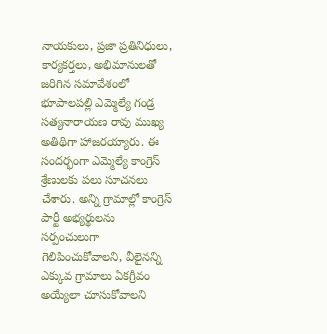నాయకులు, ప్రజా ప్రతినిధులు, కార్యకర్తలు, అభిమానులతో జరిగిన సమావేశంలో భూపాలపల్లి ఎమ్మెల్యే గండ్ర సత్యనారాయణ రావు ముఖ్య అతిథిగా హాజరయ్యారు. ఈ సందర్భంగా ఎమ్మెల్యే కాంగ్రెస్ శ్రేణులకు పలు సూచనలు చేశారు. అన్ని గ్రామాల్లో కాంగ్రెస్ పార్టీ అభ్యర్థులను సర్పంచులుగా గెలిపించుకోవాలని, వీలైనన్ని ఎక్కువ గ్రామాలు ఏకగ్రీవం అయ్యేలా చూసుకోవాలని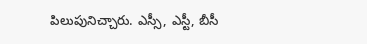పిలుపునిచ్చారు. ఎస్సీ, ఎస్టీ, బీసీ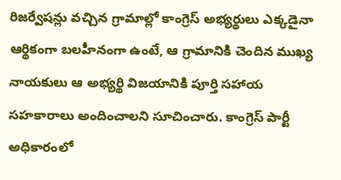రిజర్వేషన్లు వచ్చిన గ్రామాల్లో కాంగ్రెస్ అభ్యర్థులు ఎక్కడైనా ఆర్థికంగా బలహీనంగా ఉంటే, ఆ గ్రామానికి చెందిన ముఖ్య నాయకులు ఆ అభ్యర్థి విజయానికి పూర్తి సహాయ సహకారాలు అందించాలని సూచించారు. కాంగ్రెస్ పార్టీ అధికారంలో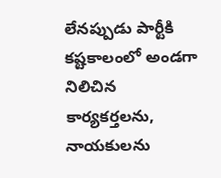లేనప్పుడు పార్టీకి కష్టకాలంలో అండగా నిలిచిన కార్యకర్తలను, నాయకులను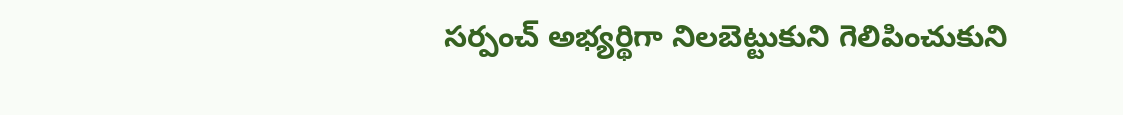సర్పంచ్ అభ్యర్థిగా నిలబెట్టుకుని గెలిపించుకుని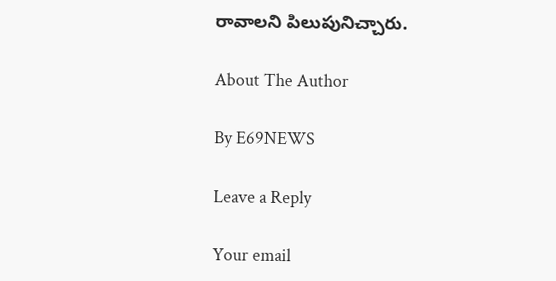రావాలని పిలుపునిచ్చారు.

About The Author

By E69NEWS

Leave a Reply

Your email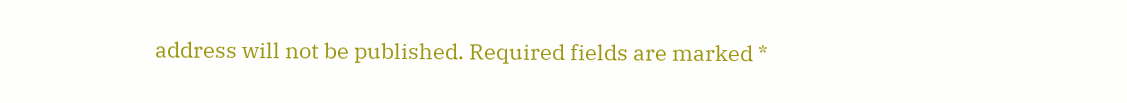address will not be published. Required fields are marked *